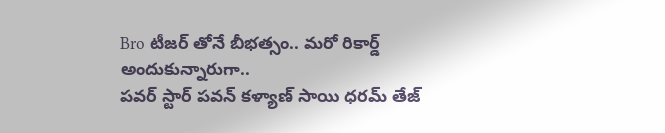Bro టీజర్ తోనే బీభత్సం.. మరో రికార్డ్ అందుకున్నారుగా..
పవర్ స్టార్ పవన్ కళ్యాణ్ సాయి ధరమ్ తేజ్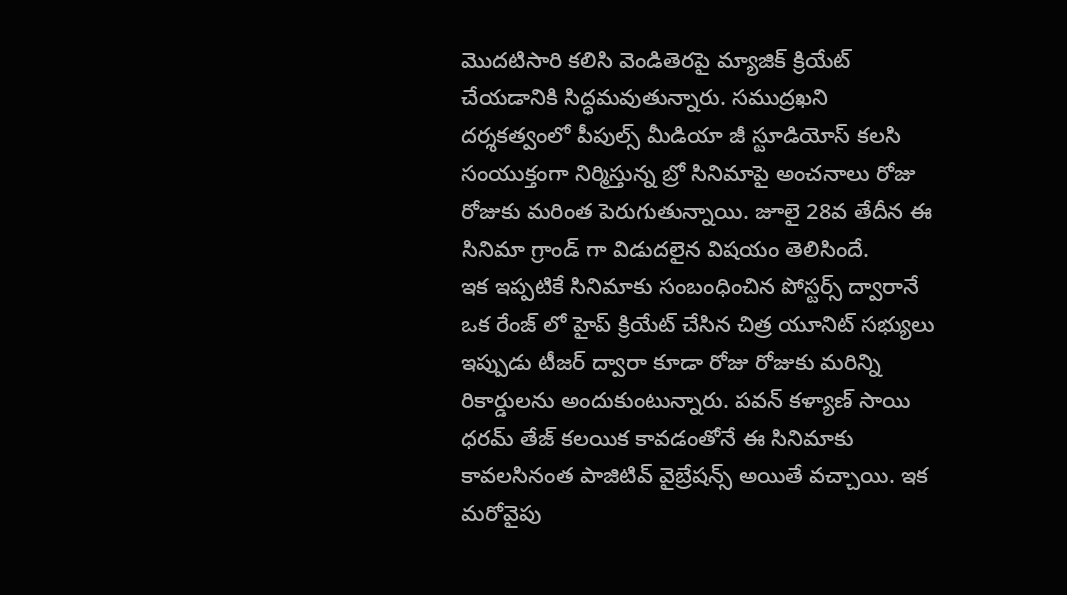మొదటిసారి కలిసి వెండితెరపై మ్యాజిక్ క్రియేట్ చేయడానికి సిద్ధమవుతున్నారు. సముద్రఖని దర్శకత్వంలో పీపుల్స్ మీడియా జీ స్టూడియోస్ కలసి సంయుక్తంగా నిర్మిస్తున్న బ్రో సినిమాపై అంచనాలు రోజు రోజుకు మరింత పెరుగుతున్నాయి. జూలై 28వ తేదీన ఈ సినిమా గ్రాండ్ గా విడుదలైన విషయం తెలిసిందే.
ఇక ఇప్పటికే సినిమాకు సంబంధించిన పోస్టర్స్ ద్వారానే ఒక రేంజ్ లో హైప్ క్రియేట్ చేసిన చిత్ర యూనిట్ సభ్యులు ఇప్పుడు టీజర్ ద్వారా కూడా రోజు రోజుకు మరిన్ని రికార్డులను అందుకుంటున్నారు. పవన్ కళ్యాణ్ సాయి ధరమ్ తేజ్ కలయిక కావడంతోనే ఈ సినిమాకు కావలసినంత పాజిటివ్ వైబ్రేషన్స్ అయితే వచ్చాయి. ఇక మరోవైపు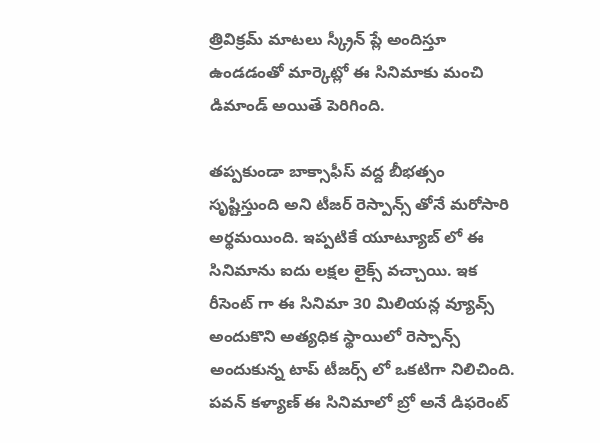త్రివిక్రమ్ మాటలు స్క్రీన్ ప్లే అందిస్తూ ఉండడంతో మార్కెట్లో ఈ సినిమాకు మంచి డిమాండ్ అయితే పెరిగింది.

తప్పకుండా బాక్సాఫీస్ వద్ద బీభత్సం సృష్టిస్తుంది అని టీజర్ రెస్పాన్స్ తోనే మరోసారి అర్థమయింది. ఇప్పటికే యూట్యూబ్ లో ఈ సినిమాను ఐదు లక్షల లైక్స్ వచ్చాయి. ఇక రీసెంట్ గా ఈ సినిమా 30 మిలియన్ల వ్యూవ్స్ అందుకొని అత్యధిక స్థాయిలో రెస్పాన్స్ అందుకున్న టాప్ టీజర్స్ లో ఒకటిగా నిలిచింది. పవన్ కళ్యాణ్ ఈ సినిమాలో బ్రో అనే డిఫరెంట్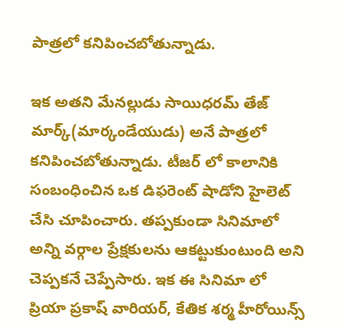పాత్రలో కనిపించబోతున్నాడు.

ఇక అతని మేనల్లుడు సాయిధరమ్ తేజ్ మార్క్(మార్కండేయుడు) అనే పాత్రలో కనిపించబోతున్నాడు. టీజర్ లో కాలానికి సంబంధించిన ఒక డిఫరెంట్ షాడోని హైలెట్ చేసి చూపించారు. తప్పకుండా సినిమాలో అన్ని వర్గాల ప్రేక్షకులను ఆకట్టుకుంటుంది అని చెప్పకనే చెప్పేసారు. ఇక ఈ సినిమా లో ప్రియా ప్రకాష్ వారియర్, కేతిక శర్మ హీరోయిన్స్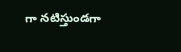గా నటిస్తుండగా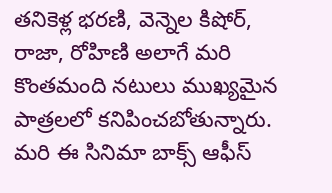తనికెళ్ల భరణి, వెన్నెల కిషోర్, రాజా, రోహిణి అలాగే మరి కొంతమంది నటులు ముఖ్యమైన పాత్రలలో కనిపించబోతున్నారు. మరి ఈ సినిమా బాక్స్ ఆఫీస్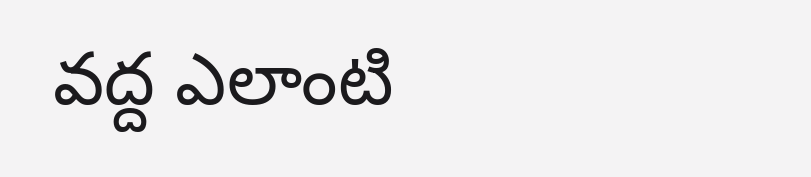వద్ద ఎలాంటి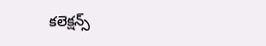కలెక్షన్స్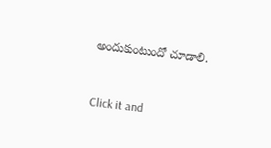అందుకుంటుందో చూడాలి.


Click it and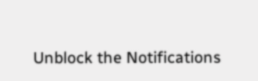Unblock the Notifications